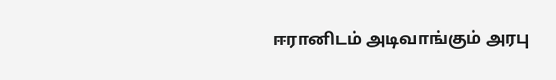ஈரானிடம் அடிவாங்கும் அரபு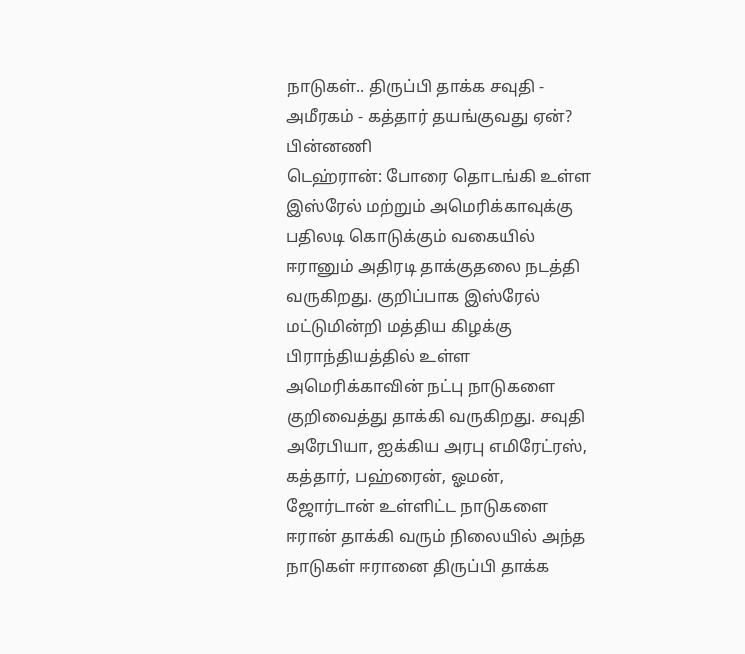நாடுகள்.. திருப்பி தாக்க சவுதி - அமீரகம் - கத்தார் தயங்குவது ஏன்? பின்னணி
டெஹ்ரான்: போரை தொடங்கி உள்ள இஸ்ரேல் மற்றும் அமெரிக்காவுக்கு பதிலடி கொடுக்கும் வகையில் ஈரானும் அதிரடி தாக்குதலை நடத்தி வருகிறது. குறிப்பாக இஸ்ரேல் மட்டுமின்றி மத்திய கிழக்கு பிராந்தியத்தில் உள்ள அமெரிக்காவின் நட்பு நாடுகளை குறிவைத்து தாக்கி வருகிறது. சவுதி அரேபியா, ஐக்கிய அரபு எமிரேட்ரஸ், கத்தார், பஹ்ரைன், ஓமன், ஜோர்டான் உள்ளிட்ட நாடுகளை ஈரான் தாக்கி வரும் நிலையில் அந்த நாடுகள் ஈரானை திருப்பி தாக்க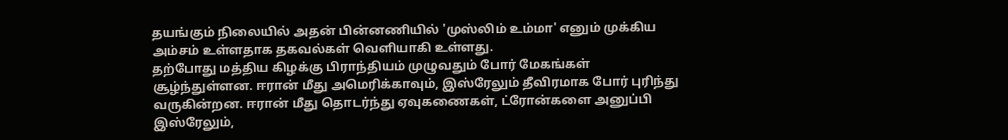தயங்கும் நிலையில் அதன் பின்னணியில் 'முஸ்லிம் உம்மா' எனும் முக்கிய அம்சம் உள்ளதாக தகவல்கள் வெளியாகி உள்ளது.
தற்போது மத்திய கிழக்கு பிராந்தியம் முழுவதும் போர் மேகங்கள் சூழ்ந்துள்ளன. ஈரான் மீது அமெரிக்காவும், இஸ்ரேலும் தீவிரமாக போர் புரிந்து வருகின்றன. ஈரான் மீது தொடர்ந்து ஏவுகணைகள், ட்ரோன்களை அனுப்பி இஸ்ரேலும்,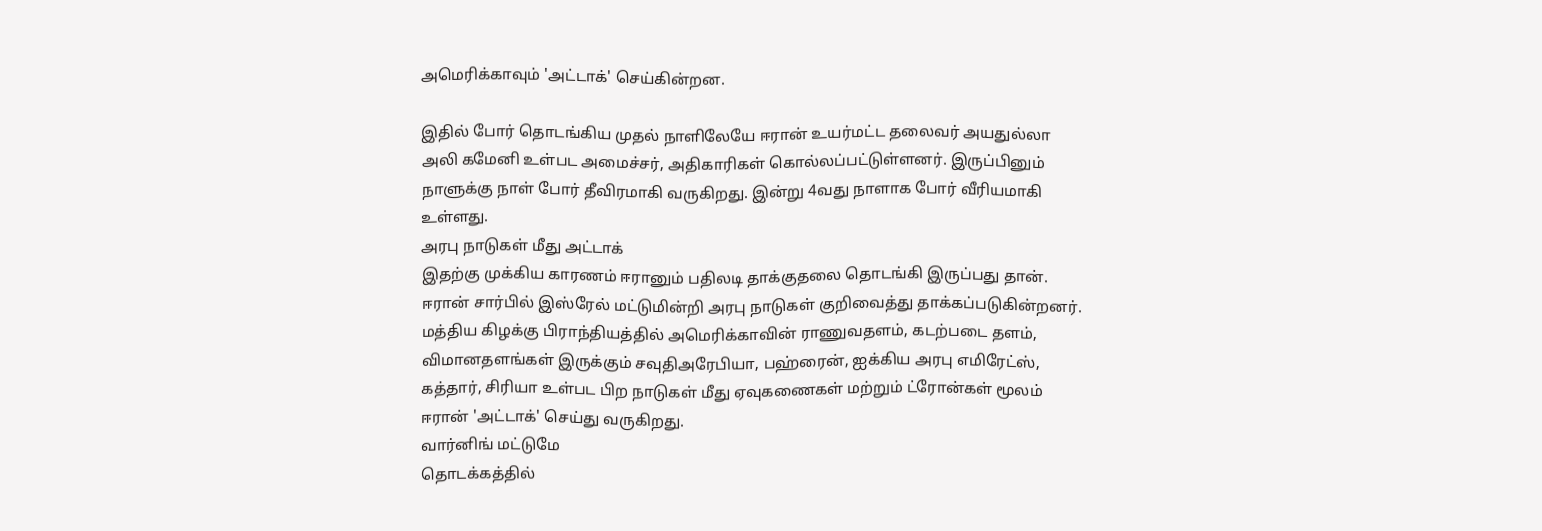அமெரிக்காவும் 'அட்டாக்' செய்கின்றன.

இதில் போர் தொடங்கிய முதல் நாளிலேயே ஈரான் உயர்மட்ட தலைவர் அயதுல்லா அலி கமேனி உள்பட அமைச்சர், அதிகாரிகள் கொல்லப்பட்டுள்ளனர். இருப்பினும் நாளுக்கு நாள் போர் தீவிரமாகி வருகிறது. இன்று 4வது நாளாக போர் வீரியமாகி உள்ளது.
அரபு நாடுகள் மீது அட்டாக்
இதற்கு முக்கிய காரணம் ஈரானும் பதிலடி தாக்குதலை தொடங்கி இருப்பது தான். ஈரான் சார்பில் இஸ்ரேல் மட்டுமின்றி அரபு நாடுகள் குறிவைத்து தாக்கப்படுகின்றனர். மத்திய கிழக்கு பிராந்தியத்தில் அமெரிக்காவின் ராணுவதளம், கடற்படை தளம், விமானதளங்கள் இருக்கும் சவுதிஅரேபியா, பஹ்ரைன், ஐக்கிய அரபு எமிரேட்ஸ், கத்தார், சிரியா உள்பட பிற நாடுகள் மீது ஏவுகணைகள் மற்றும் ட்ரோன்கள் மூலம் ஈரான் 'அட்டாக்' செய்து வருகிறது.
வார்னிங் மட்டுமே
தொடக்கத்தில்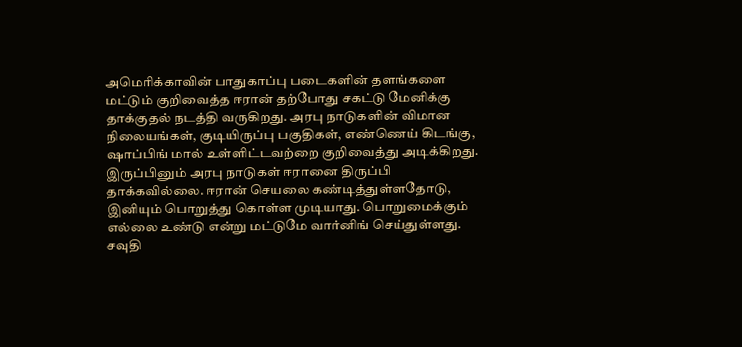அமெரிக்காவின் பாதுகாப்பு படைகளின் தளங்களை மட்டும் குறிவைத்த ஈரான் தற்போது சகட்டு மேனிக்கு தாக்குதல் நடத்தி வருகிறது. அரபு நாடுகளின் விமான நிலையங்கள், குடியிருப்பு பகுதிகள், எண்ணெய் கிடங்கு, ஷாப்பிங் மால் உள்ளிட்டவற்றை குறிவைத்து அடிக்கிறது.
இருப்பினும் அரபு நாடுகள் ஈரானை திருப்பி தாக்கவில்லை. ஈரான் செயலை கண்டித்துள்ளதோடு, இனியும் பொறுத்து கொள்ள முடியாது. பொறுமைக்கும் எல்லை உண்டு என்று மட்டுமே வார்னிங் செய்துள்ளது.
சவுதி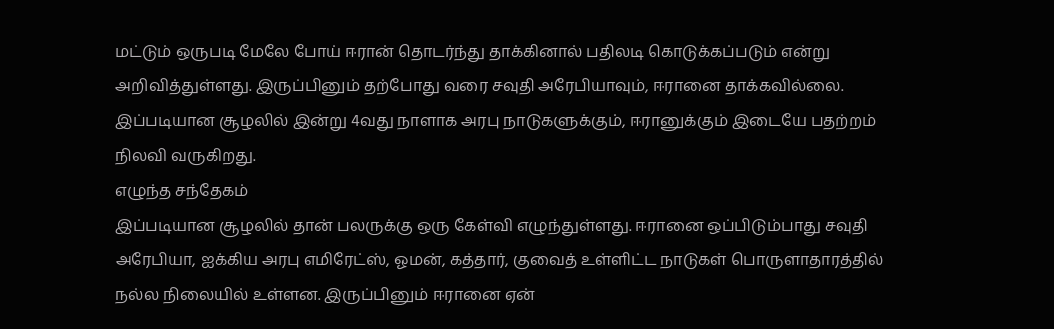மட்டும் ஒருபடி மேலே போய் ஈரான் தொடர்ந்து தாக்கினால் பதிலடி கொடுக்கப்படும் என்று அறிவித்துள்ளது. இருப்பினும் தற்போது வரை சவுதி அரேபியாவும், ஈரானை தாக்கவில்லை. இப்படியான சூழலில் இன்று 4வது நாளாக அரபு நாடுகளுக்கும், ஈரானுக்கும் இடையே பதற்றம் நிலவி வருகிறது.
எழுந்த சந்தேகம்
இப்படியான சூழலில் தான் பலருக்கு ஒரு கேள்வி எழுந்துள்ளது. ஈரானை ஒப்பிடும்பாது சவுதி அரேபியா, ஐக்கிய அரபு எமிரேட்ஸ், ஓமன், கத்தார், குவைத் உள்ளிட்ட நாடுகள் பொருளாதாரத்தில் நல்ல நிலையில் உள்ளன. இருப்பினும் ஈரானை ஏன்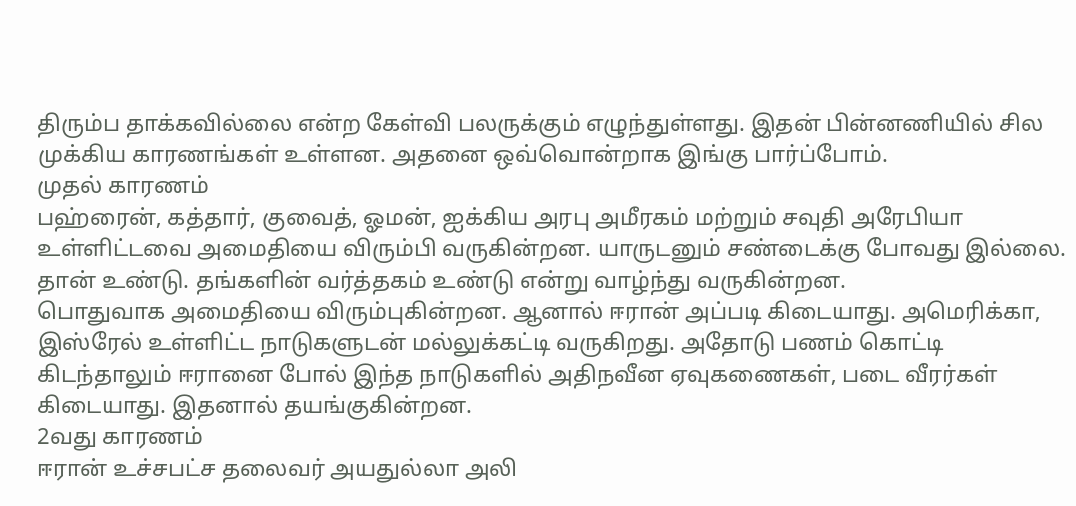திரும்ப தாக்கவில்லை என்ற கேள்வி பலருக்கும் எழுந்துள்ளது. இதன் பின்னணியில் சில முக்கிய காரணங்கள் உள்ளன. அதனை ஒவ்வொன்றாக இங்கு பார்ப்போம்.
முதல் காரணம்
பஹ்ரைன், கத்தார், குவைத், ஓமன், ஐக்கிய அரபு அமீரகம் மற்றும் சவுதி அரேபியா உள்ளிட்டவை அமைதியை விரும்பி வருகின்றன. யாருடனும் சண்டைக்கு போவது இல்லை. தான் உண்டு. தங்களின் வர்த்தகம் உண்டு என்று வாழ்ந்து வருகின்றன.
பொதுவாக அமைதியை விரும்புகின்றன. ஆனால் ஈரான் அப்படி கிடையாது. அமெரிக்கா, இஸ்ரேல் உள்ளிட்ட நாடுகளுடன் மல்லுக்கட்டி வருகிறது. அதோடு பணம் கொட்டி கிடந்தாலும் ஈரானை போல் இந்த நாடுகளில் அதிநவீன ஏவுகணைகள், படை வீரர்கள் கிடையாது. இதனால் தயங்குகின்றன.
2வது காரணம்
ஈரான் உச்சபட்ச தலைவர் அயதுல்லா அலி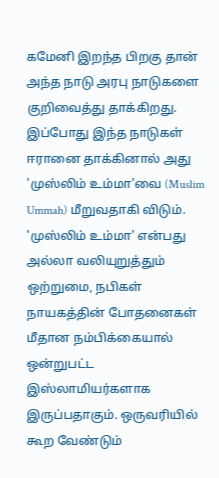கமேனி இறந்த பிறகு தான் அந்த நாடு அரபு நாடுகளை குறிவைத்து தாக்கிறது. இப்போது இந்த நாடுகள் ஈரானை தாக்கினால் அது 'முஸ்லிம் உம்மா'வை (Muslim Ummah) மீறுவதாகி விடும். 'முஸ்லிம் உம்மா' என்பது அல்லா வலியுறுத்தும் ஒற்றுமை, நபிகள் நாயகத்தின் போதனைகள் மீதான நம்பிக்கையால் ஒன்றுபட்ட இஸ்லாமியர்களாக இருப்பதாகும். ஒருவரியில் கூற வேண்டும்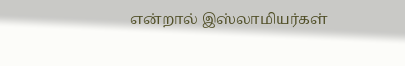என்றால் இஸ்லாமியர்கள்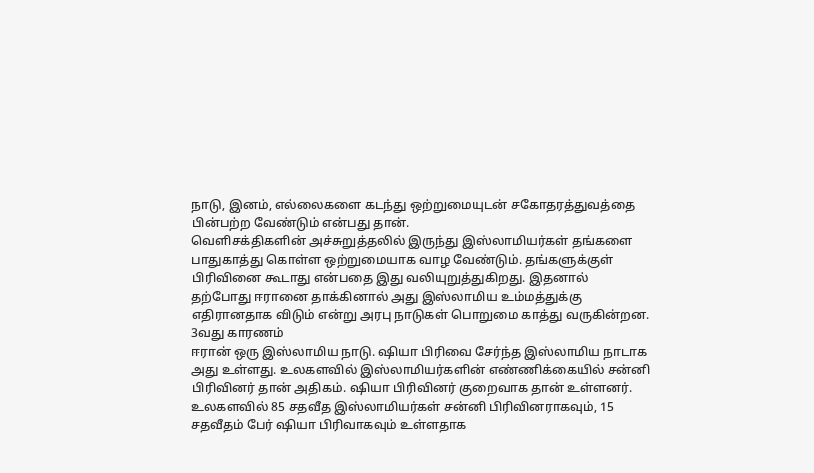நாடு, இனம், எல்லைகளை கடந்து ஒற்றுமையுடன் சகோதரத்துவத்தை பின்பற்ற வேண்டும் என்பது தான்.
வெளிசக்திகளின் அச்சுறுத்தலில் இருந்து இஸ்லாமியர்கள் தங்களை பாதுகாத்து கொள்ள ஒற்றுமையாக வாழ வேண்டும். தங்களுக்குள் பிரிவினை கூடாது என்பதை இது வலியுறுத்துகிறது. இதனால் தற்போது ஈரானை தாக்கினால் அது இஸ்லாமிய உம்மத்துக்கு எதிரானதாக விடும் என்று அரபு நாடுகள் பொறுமை காத்து வருகின்றன.
3வது காரணம்
ஈரான் ஒரு இஸ்லாமிய நாடு. ஷியா பிரிவை சேர்ந்த இஸ்லாமிய நாடாக அது உள்ளது. உலகளவில் இஸ்லாமியர்களின் எண்ணிக்கையில் சன்னி பிரிவினர் தான் அதிகம். ஷியா பிரிவினர் குறைவாக தான் உள்ளனர். உலகளவில் 85 சதவீத இஸ்லாமியர்கள் சன்னி பிரிவினராகவும், 15 சதவீதம் பேர் ஷியா பிரிவாகவும் உள்ளதாக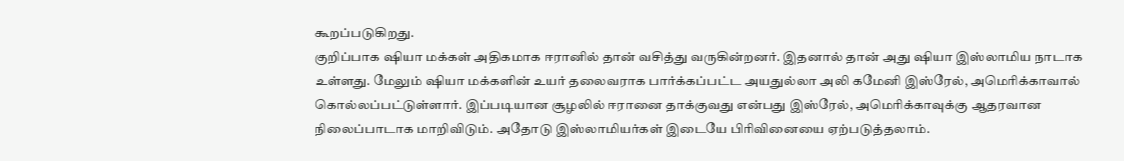கூறப்படுகிறது.
குறிப்பாக ஷியா மக்கள் அதிகமாக ஈரானில் தான் வசித்து வருகின்றனர். இதனால் தான் அது ஷியா இஸ்லாமிய நாடாக உள்ளது. மேலும் ஷியா மக்களின் உயர் தலைவராக பார்க்கப்பட்ட அயதுல்லா அலி கமேனி இஸ்ரேல், அமெரிக்காவால் கொல்லப்பட்டுள்ளார். இப்படியான சூழலில் ஈரானை தாக்குவது என்பது இஸ்ரேல், அமெரிக்காவுக்கு ஆதரவான நிலைப்பாடாக மாறிவிடும். அதோடு இஸ்லாமியர்கள் இடையே பிரிவினையை ஏற்படுத்தலாம்.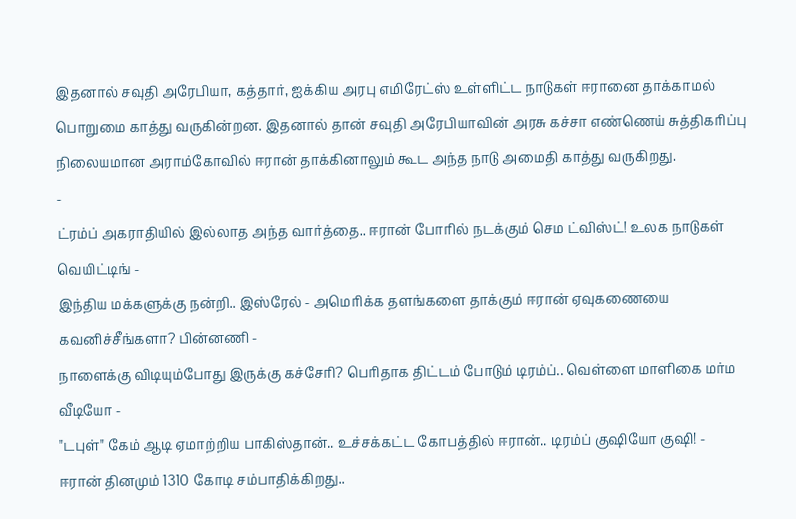இதனால் சவுதி அரேபியா, கத்தார், ஐக்கிய அரபு எமிரேட்ஸ் உள்ளிட்ட நாடுகள் ஈரானை தாக்காமல் பொறுமை காத்து வருகின்றன. இதனால் தான் சவுதி அரேபியாவின் அரசு கச்சா எண்ணெய் சுத்திகரிப்பு நிலையமான அராம்கோவில் ஈரான் தாக்கினாலும் கூட அந்த நாடு அமைதி காத்து வருகிறது.
-
ட்ரம்ப் அகராதியில் இல்லாத அந்த வார்த்தை.. ஈரான் போரில் நடக்கும் செம ட்விஸ்ட்! உலக நாடுகள் வெயிட்டிங் -
இந்திய மக்களுக்கு நன்றி.. இஸ்ரேல் - அமெரிக்க தளங்களை தாக்கும் ஈரான் ஏவுகணையை கவனிச்சீங்களா? பின்னணி -
நாளைக்கு விடியும்போது இருக்கு கச்சேரி? பெரிதாக திட்டம் போடும் டிரம்ப்.. வெள்ளை மாளிகை மர்ம வீடியோ -
"டபுள்" கேம் ஆடி ஏமாற்றிய பாகிஸ்தான்.. உச்சக்கட்ட கோபத்தில் ஈரான்.. டிரம்ப் குஷியோ குஷி! -
ஈரான் தினமும் 1310 கோடி சம்பாதிக்கிறது..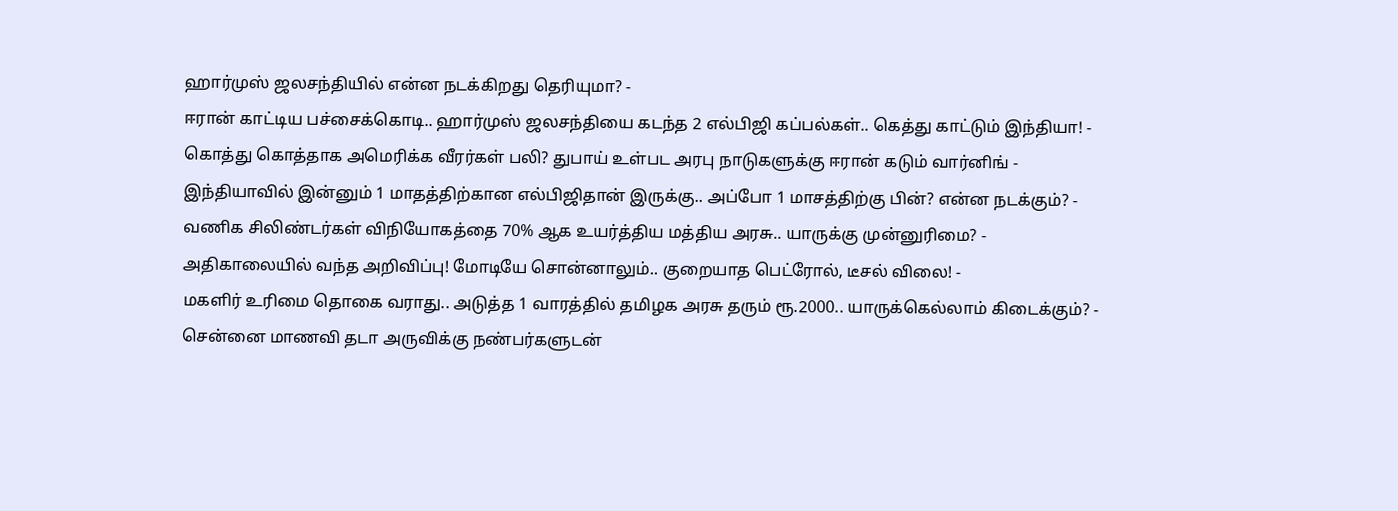ஹார்முஸ் ஜலசந்தியில் என்ன நடக்கிறது தெரியுமா? -
ஈரான் காட்டிய பச்சைக்கொடி.. ஹார்முஸ் ஜலசந்தியை கடந்த 2 எல்பிஜி கப்பல்கள்.. கெத்து காட்டும் இந்தியா! -
கொத்து கொத்தாக அமெரிக்க வீரர்கள் பலி? துபாய் உள்பட அரபு நாடுகளுக்கு ஈரான் கடும் வார்னிங் -
இந்தியாவில் இன்னும் 1 மாதத்திற்கான எல்பிஜிதான் இருக்கு.. அப்போ 1 மாசத்திற்கு பின்? என்ன நடக்கும்? -
வணிக சிலிண்டர்கள் விநியோகத்தை 70% ஆக உயர்த்திய மத்திய அரசு.. யாருக்கு முன்னுரிமை? -
அதிகாலையில் வந்த அறிவிப்பு! மோடியே சொன்னாலும்.. குறையாத பெட்ரோல், டீசல் விலை! -
மகளிர் உரிமை தொகை வராது.. அடுத்த 1 வாரத்தில் தமிழக அரசு தரும் ரூ.2000.. யாருக்கெல்லாம் கிடைக்கும்? -
சென்னை மாணவி தடா அருவிக்கு நண்பர்களுடன்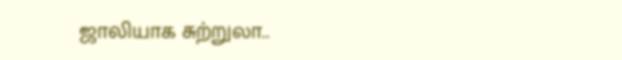ஜாலியாக சுற்றுலா..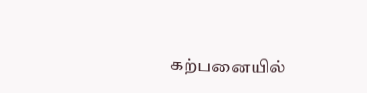கற்பனையில்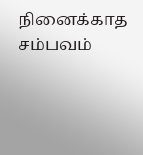நினைக்காத சம்பவம்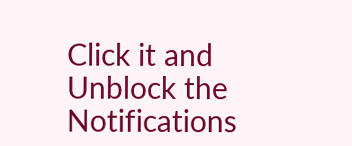Click it and Unblock the Notifications